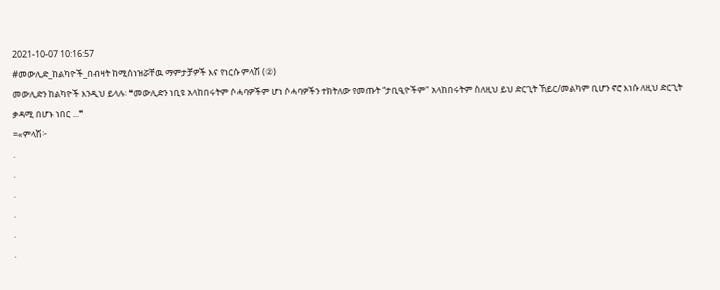2021-10-07 10:16:57
#መውሊድ_ከልካዮች_በብዛት ከሚሰነዝሯቸዉ ማምታቻዎች እና የነርሱ ምላሽ (②)
መውሊድን ከልካዮች እንዲህ ይላሉ፡ ❝መውሊድን ነቢዩ አላከበሩትም ሶሓባዎችም ሆነ ሶሓባዎችን ተክትለው የመጡት “ታቢዒዮችም" አላከበሩትም ስለዚህ ይህ ድርጊት ኸይር/መልካም ቢሆን ኖሮ እነሱ ለዚህ ድርጊት ቃዳሚ በሆኑ ነበር ...❞
=«ምላሽ፦
.
.
.
.
.
.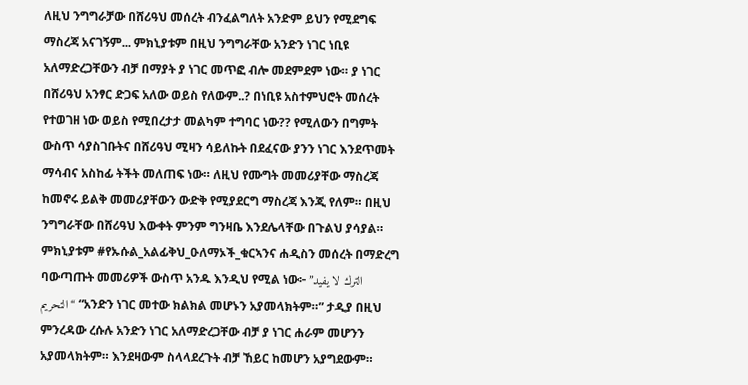ለዚህ ንግግራቻው በሸሪዓህ መሰረት ብንፈልግለት አንድም ይህን የሚደግፍ ማስረጃ አናገኝም... ምክኒያቱም በዚህ ንግግራቸው አንድን ነገር ነቢዩ አለማድረጋቸውን ብቻ በማያት ያ ነገር መጥፎ ብሎ መደምደም ነው። ያ ነገር በሸሪዓህ አንፃር ድጋፍ አለው ወይስ የለውም..? በነቢዩ አስተምህሮት መሰረት የተወገዘ ነው ወይስ የሚበረታታ መልካም ተግባር ነው?? የሚለውን በግምት ውስጥ ሳያስገቡትና በሸሪዓህ ሚዛን ሳይለኩት በደፈናው ያንን ነገር እንደጥመት ማሳብና አስከፊ ትችት መለጠፍ ነው። ለዚህ የሙግት መመሪያቸው ማስረጃ ከመኖሩ ይልቅ መመሪያቸውን ውድቅ የሚያደርግ ማስረጃ እንጂ የለም። በዚህ ንግግራቸው በሸሪዓህ እውቀት ምንም ግንዛቤ እንደሌላቸው በጉልህ ያሳያል። ምክኒያቱም #የኡሱል_አልፊቅህ_ዑለማኦች_ቁርኣንና ሐዲስን መሰረት በማድረግ ባውጣጡት መመሪዎች ውስጥ አንዱ እንዲህ የሚል ነው፦ ”الترك لا يفيد التحريم“ “አንድን ነገር መተው ክልክል መሆኑን አያመላክትም።” ታዲያ በዚህ ምንረዳው ረሱሉ አንድን ነገር አለማድረጋቸው ብቻ ያ ነገር ሐራም መሆንን አያመላክትም። እንደዛውም ስላላደረጉት ብቻ ኸይር ከመሆን አያግደውም።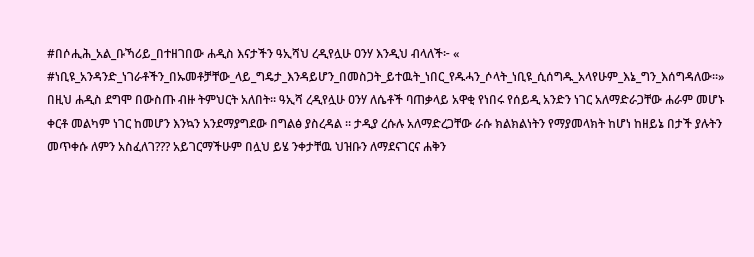#በሶሒሕ_አል_ቡኻሪይ_በተዘገበው ሐዲስ እናታችን ዓኢሻህ ረዲየሏሁ ዐንሃ እንዲህ ብላለች፦ « #ነቢዩ_አንዳንድ_ነገራቶችን_በኡመቶቻቸው_ላይ_ግዴታ_እንዳይሆን_በመስጋት_ይተዉት_ነበር_የዱሓን_ሶላት_ነቢዩ_ሲሰግዱ_አላየሁም_እኔ_ግን_እሰግዳለው።»
በዚህ ሐዲስ ደግሞ በውስጡ ብዙ ትምህርት አለበት። ዓኢሻ ረዲየሏሁ ዐንሃ ለሴቶች ባጠቃላይ አዋቂ የነበሩ የሰይዲ አንድን ነገር አለማድራጋቸው ሐራም መሆኑ ቀርቶ መልካም ነገር ከመሆን እንኳን አንደማያግደው በግልፅ ያስረዳል ። ታዲያ ረሱሉ አለማድረጋቸው ራሱ ክልክልነትን የማያመላክት ከሆነ ከዘይኔ በታች ያሉትን መጥቀሱ ለምን አስፈለገ??? አይገርማችሁም በሏህ ይሄ ንቀታቸዉ ህዝቡን ለማደናገርና ሐቅን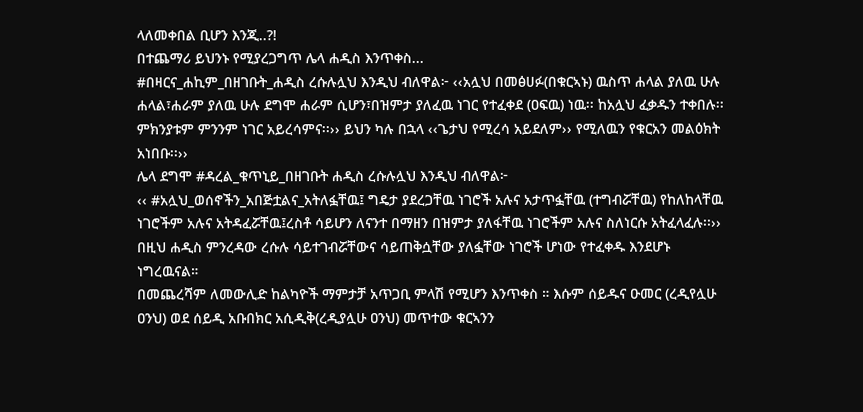ላለመቀበል ቢሆን እንጂ..?!
በተጨማሪ ይህንኑ የሚያረጋግጥ ሌላ ሐዲስ እንጥቀስ...
#በዛርና_ሐኪም_በዘገቡት_ሐዲስ ረሱሉሏህ እንዲህ ብለዋል፦ ‹‹አሏህ በመፅሀፉ(በቁርኣኑ) ዉስጥ ሐላል ያለዉ ሁሉ ሐላል፣ሐራም ያለዉ ሁሉ ደግሞ ሐራም ሲሆን፣በዝምታ ያለፈዉ ነገር የተፈቀደ (ዐፍዉ) ነዉ፡፡ ከአሏህ ፈቃዱን ተቀበሉ፡፡ ምክንያቱም ምንንም ነገር አይረሳምና፡፡›› ይህን ካሉ በኋላ ‹‹ጌታህ የሚረሳ አይደለም›› የሚለዉን የቁርአን መልዕክት አነበቡ፡፡››
ሌላ ደግሞ #ዳረል_ቁጥኒይ_በዘገቡት ሐዲስ ረሱሉሏህ እንዲህ ብለዋል፦
‹‹ #አሏህ_ወሰኖችን_አበጅቷልና_አትለፏቸዉ፤ ግዴታ ያደረጋቸዉ ነገሮች አሉና አታጥፏቸዉ (ተግብሯቸዉ) የከለከላቸዉ ነገሮችም አሉና አትዳፈሯቸዉ፤ረስቶ ሳይሆን ለናንተ በማዘን በዝምታ ያለፋቸዉ ነገሮችም አሉና ስለነርሱ አትፈላፈሉ፡፡››
በዚህ ሐዲስ ምንረዳው ረሱሉ ሳይተገብሯቸውና ሳይጠቅሷቸው ያለፏቸው ነገሮች ሆነው የተፈቀዱ እንደሆኑ ነግረዉናል።
በመጨረሻም ለመውሊድ ከልካዮች ማምታቻ አጥጋቢ ምላሽ የሚሆን እንጥቀስ ። እሱም ሰይዱና ዑመር (ረዲየሏሁ ዐንህ) ወደ ሰይዲ አቡበክር አሲዲቅ(ረዲያሏሁ ዐንህ) መጥተው ቁርኣንን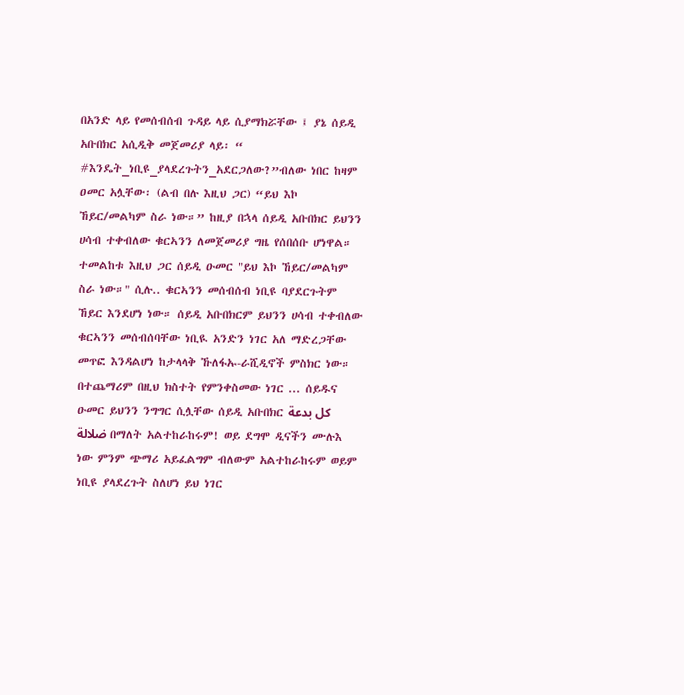በአንድ ላይ የመሰብሰብ ጉዳይ ላይ ሲያማክሯቸው ፤ ያኔ ሰይዲ አቡበክር አሲዲቅ መጀመሪያ ላይ፡ “ #እንዴት_ነቢዩ_ያላደረጉትን_አደርጋለው?”ብለው ነበር ከዛም ዐመር አሏቸው፡ (ልብ በሉ እዚህ ጋር) “ይህ እኮ ኸይር/መልካም ስራ ነው።” ከዚያ በኋላ ሰይዲ አቡበክር ይህንን ሀሳብ ተቀብለው ቁርኣንን ለመጀመሪያ ግዜ የሰበሰቡ ሆነዋል።
ተመልከቱ እዚህ ጋር ሰይዲ ዑመር "ይህ እኮ ኸይር/መልካም ስራ ነው።" ሲሉ.. ቁርኣንን መሰብሰብ ነቢዩ ባያደርጉትም ኸይር እንደሆነ ነው። ሰይዲ አቡበክርም ይህንን ሀሳብ ተቀብለው ቁርኣንን መሰብሰባቸው ነቢዪ አንድን ነገር አለ ማድረጋቸው መጥፎ እንዳልሆነ ከታላላቅ ኹለፋኡ-ራሺዲኖች ምስክር ነው።
በተጨማሪም በዚህ ክስተት የምንቀስመው ነገር ... ሰይዱና ዑመር ይህንን ንግግር ሲሏቸው ሰይዲ አቡበክር كل بدعة ضلالة በማለት አልተከራከሩም! ወይ ደግሞ ዲናችን ሙሉእ ነው ምንም ጭማሪ አይፈልግም ብለውም አልተከራከሩም ወይም ነቢዩ ያላደረጉት ስለሆነ ይህ ነገር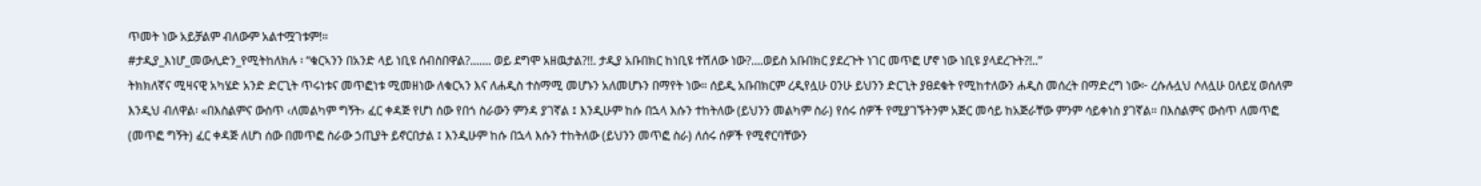ጥመት ነው አይቻልም ብለውም አልተሟገቱም!።
#ታዲያ_እነሆ_መውሊድን_የሚትከለክሉ ፡ “ቁርኣንን በአንድ ላይ ነቢዩ ሰብስበዋል?....... ወይ ደግሞ አዘዉታል?!!. ታዲያ አቡበክር ከነቢዩ ተሽለው ነው?....ወይስ አቡበክር ያደረጉት ነገር መጥፎ ሆኖ ነው ነቢዩ ያላደረጉት?!..”
ትክክለኛና ሚዛናዊ አካሄድ አንድ ድርጊት ጥሩነቱና መጥፎነቱ ሚመዘነው ለቁርኣን እና ለሐዲስ ተስማሚ መሆኑን አለመሆኑን በማየት ነው። ሰይዲ አቡበክርም ረዲየሏሁ ዐንሁ ይህንን ድርጊት ያፀደቁት የሚከተለውን ሐዲስ መሰረት በማድረግ ነው፦ ረሱሉሏህ ሶለሏሁ ዐለይሂ ወሰለም እንዲህ ብለዋል፡ «በእስልምና ውስጥ ‹ለመልካም ግኝት› ፈር ቀዳጅ የሆነ ሰው የበጎ ስራውን ምንዳ ያገኛል ፤ እንዲሁም ከሱ በኋላ እሱን ተከትለው (ይህንን መልካም ስራ) የሰሩ ሰዎች የሚያገኙትንም አጅር መሳይ ከአጅራቸው ምንም ሳይቀነስ ያገኛል። በእስልምና ውስጥ ለመጥፎ (መጥፎ ግኝት) ፈር ቀዳጅ ለሆነ ሰው በመጥፎ ስራው ኃጢያት ይኖርበታል ፤ እንዲሁም ከሱ በኋላ እሱን ተከትለው (ይህንን መጥፎ ስራ) ለሰሩ ሰዎች የሚኖርባቸውን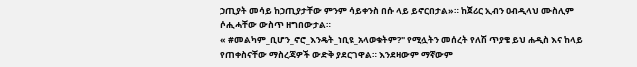ኃጢያት መሳይ ከኃጢያታቸው ምንም ሳይቀንስ በሱ ላይ ይኖርበታል»። ከጀሪር ኢብን ዐብዲላህ ሙስሊም ሶሒሓቸው ውስጥ ዘግበውታል።
« #መልካም_ቢሆን_ኖሮ_እንዴት_ነቢዩ_አላወቁትም?" የሚሏትን መሰረት የለሽ ጥያቄ ይህ ሐዲስ እና ከላይ የጠቀስናቸው ማስረጃዎች ውድቅ ያደርገዋል። እንደዛውም ማኛውም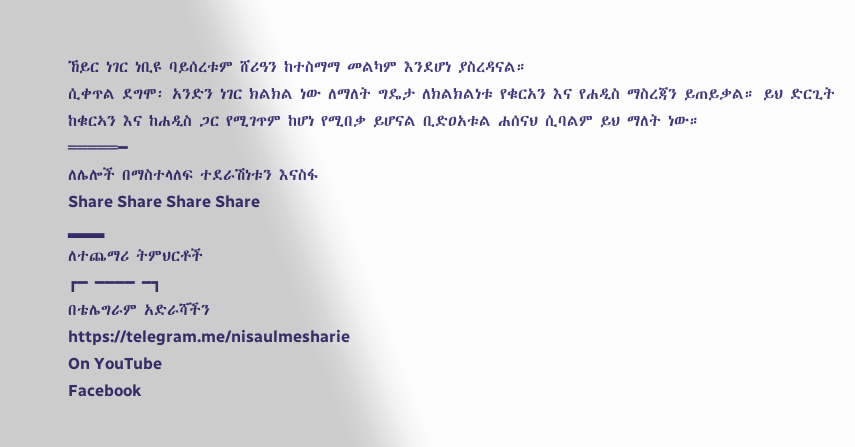ኸይር ነገር ነቢዩ ባይሰረቱም ሸሪዓን ከተስማማ መልካም እንደሆነ ያስረዳናል።
ሲቀጥል ደግሞ፡ አንድን ነገር ክልክል ነው ለማለት ግዴታ ለክልክልነቱ የቁርአን እና የሐዲስ ማስረጃን ይጠይቃል። ይህ ድርጊት ከቁርኣን እና ከሐዲስ ጋር የሚገጥም ከሆነ የሚበቃ ይሆናል ቢድዐአቱል ሐሰናህ ሲባልም ይህ ማለት ነው።
═════━
ለሌሎች በማስተላለፍ ተደራሽነቱን እናስፋ
Share Share Share Share
▂▂▂
ለተጨማሪ ትምህርቶች
┏━ ━━━━ ━┓
በቴሌግራም አድራሻችን
https://telegram.me/nisaulmesharie
On YouTube
Facebook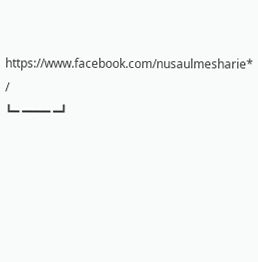https://www.facebook.com/nusaulmesharie* /
┗━ ━━━━ ━┛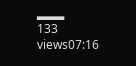▂▂▂
133 views07:16